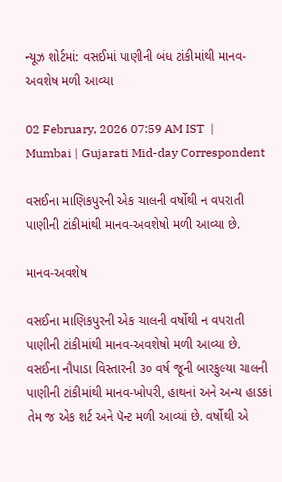ન્યૂઝ શોર્ટમાં: વસઈમાં પાણીની બંધ ટાંકીમાંથી માનવ-અવશેષ મળી આવ્યા

02 February, 2026 07:59 AM IST  |  Mumbai | Gujarati Mid-day Correspondent

વસઈના માણિકપુરની એક ચાલની વર્ષોથી ન વપરાતી પાણીની ટાંકીમાંથી માનવ-અવશેષો મળી આવ્યા છે.

માનવ-અવશેષ

વસઈના માણિકપુરની એક ચાલની વર્ષોથી ન વપરાતી પાણીની ટાંકીમાંથી માનવ-અવશેષો મળી આવ્યા છે. વસઈના નૌપાડા વિસ્તારની ૩૦ વર્ષ જૂની બારકુલ્યા ચાલની પાણીની ટાંકીમાંથી માનવ-ખોપરી, હાથનાં અને અન્ય હાડકાં તેમ જ એક શર્ટ અને પૅન્ટ મળી આવ્યાં છે. વર્ષોથી એ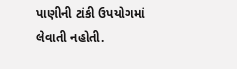પાણીની ટાંકી ઉપયોગમાં લેવાતી નહોતી.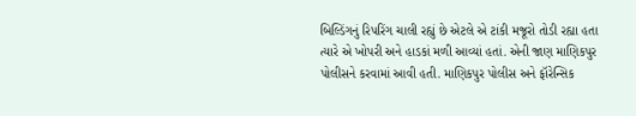બિલ્ડિંગનું રિપરિંગ ચાલી રહ્યું છે એટલે એ ટાંકી મજૂરો તોડી રહ્યા હતા ત્યારે એ ખોપરી અને હાડકાં મળી આવ્યાં હતાં. એની જાણ માણિકપુર પોલીસને કરવામાં આવી હતી. માણિકપુર પોલીસ અને ફૉરેન્સિક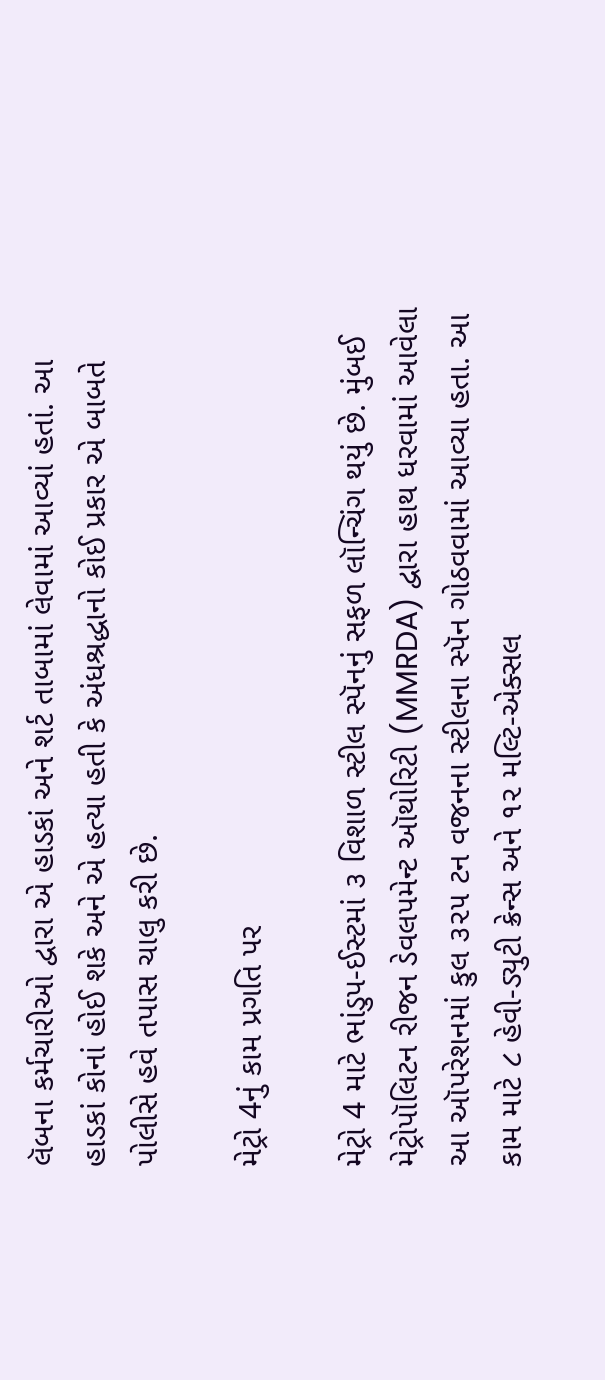લૅબના કર્મચારીઓ દ્વારા એ હાડકાં અને શર્ટ તાબામાં લેવામાં આવ્યાં હતાં. આ હાડકાં કોનાં હોઈ શકે અને એ હત્યા હતી કે અંધશ્રદ્ધાનો કોઈ પ્રકાર એ બાબતે પોલીસે હવે તપાસ ચાલુ કરી છે.

મેટ્રો 4નું કામ પ્રગતિ પર

મેટ્રો 4 માટે ભાંડુપ-ઈસ્ટમાં ૩ વિશાળ સ્ટીલ સ્પૅનનું સફળ લૉન્ચિંગ થયું છે. મુંબઈ મેટ્રોપૉલિટન રીજન ડેવલપમેન્ટ ઑથોરિટી (MMRDA) દ્વારા હાથ ધરવામાં આવેલા આ ઑપરેશનમાં કુલ ૩૨૫ ટન વજનના સ્ટીલના સ્પૅન ગોઠવવામાં આવ્યા હતા. આ કામ માટે ૮ હેવી-ડ્યુટી ક્રેન્સ અને ૧૨ મલ્ટિ-એક્સલ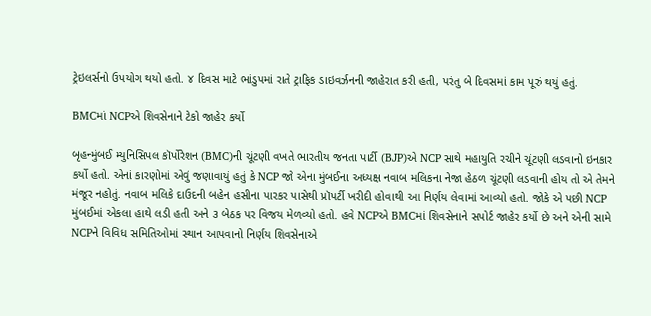ટ્રેઇલર્સનો ઉપયોગ થયો હતો. ૪ દિવસ માટે ભાંડુપમાં રાતે ટ્રાફિક ડાઇવર્ઝનની જાહેરાત કરી હતી, પરંતુ બે દિવસમાં કામ પૂરું થયું હતું.

BMCમાં NCPએ શિવસેનાને ટેકો જાહેર કર્યો

બૃહન્મુંબઈ મ્યુનિસિપલ કૉર્પોરેશન (BMC)ની ચૂંટણી વખતે ભારતીય જનતા પાર્ટી (BJP)એ NCP સાથે મહાયુતિ રચીને ચૂંટણી લડવાનો ઇનકાર કર્યો હતો. એનાં કારણોમાં એવું જણાવાયું હતું કે NCP જો એના મુંબઈના અધ્યક્ષ નવાબ મલિકના નેજા હેઠળ ચૂંટણી લડવાની હોય તો એ તેમને મંજૂર નહોતું. નવાબ મલિકે દાઉદની બહેન હસીના પારકર પાસેથી પ્રૉપર્ટી ખરીદી હોવાથી આ નિર્ણય લેવામાં આવ્યો હતો. જોકે એ પછી NCP મુંબઈમાં એકલા હાથે લડી હતી અને ૩ બેઠક પર વિજય મેળવ્યો હતો. હવે NCPએ BMCમાં શિવસેનાને સપોર્ટ જાહેર કર્યો છે અને એની સામે NCPને વિવિધ સમિતિઓમાં સ્થાન આપવાનો નિર્ણય શિવસેનાએ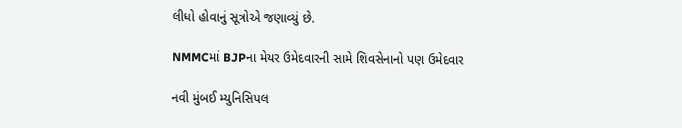લીધો હોવાનું સૂત્રોએ જણાવ્યું છે.

NMMCમાં BJPના મેયર ઉમેદવારની સામે શિવસેનાનો પણ ઉમેદવાર

નવી મુંબઈ મ્યુનિસિપલ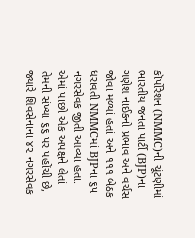કૉર્પોરેશન (NMMC)ની ચૂંટણીમાં ભારતીય જનતા પાર્ટી (BJP)ના ગણેશ નાઈકનો પ્રભાવ અને વર્ચસ જોવા મળ્યાં હતાં અને ૧૧૧ બેઠક ધરાવતી NMMCમાં BJPના ૬૫ નગરસેવક જીતી આવ્યા હતા. એમાં પાછો એક અપક્ષને લેતાં તેમની સંખ્યા ૬૬ પર પહોંચી છે, જ્યારે શિવસેનાના ૪૨ નગરસેવક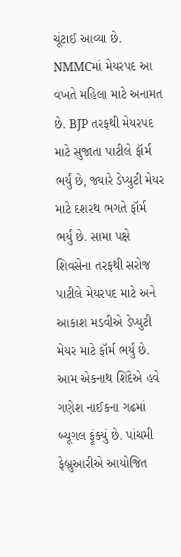ચૂંટાઈ આવ્યા છે. NMMCમાં મેયરપદ આ વખતે મહિલા માટે અનામત છે. BJP તરફથી મેયરપદ માટે સુજાતા પાટીલે ફૉર્મ ભર્યું છે, જ્યારે ડેપ્યુટી મેયર માટે દશરથ ભગતે ફૉર્મ ભર્યું છે. સામા પક્ષે શિવસેના તરફથી સરોજ પાટીલે મેયરપદ માટે અને આકાશ મડવીએ ડેપ્યુટી મેયર માટે ફૉર્મ ભર્યું છે. આમ એકનાથ શિંદેએ હવે ગણેશ નાઈકના ગઢમાં બ્યૂગલ ફૂંક્યું છે. પાંચમી ફેબ્રુઆરીએ આયોજિત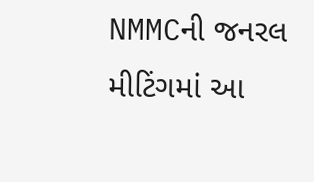NMMCની જનરલ મીટિંગમાં આ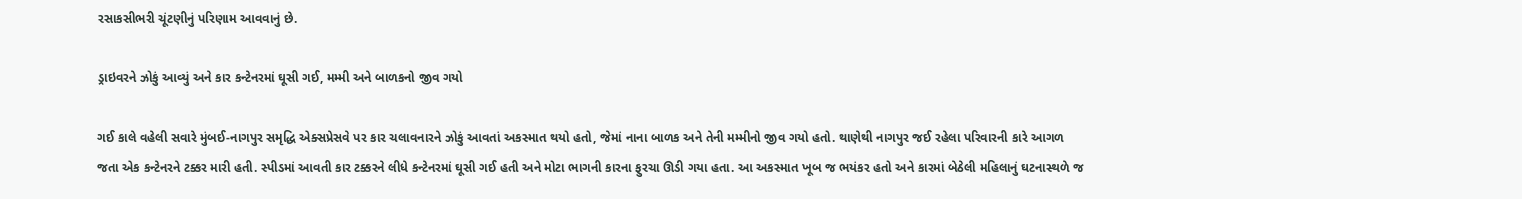રસાકસીભરી ચૂંટણીનું પરિણામ આવવાનું છે.

ડ્રાઇવરને ઝોકું આવ્યું અને કાર કન્ટેનરમાં ઘૂસી ગઈ, મમ્મી અને બાળકનો જીવ ગયો

ગઈ કાલે વહેલી સવારે મુંબઈ-નાગપુર સમૃદ્ધિ એક્સપ્રેસવે પર કાર ચલાવનારને ઝોકું આવતાં અકસ્માત થયો હતો, જેમાં નાના બાળક અને તેની મમ્મીનો જીવ ગયો હતો. થાણેથી નાગપુર જઈ રહેલા પરિવારની કારે આગળ જતા એક કન્ટેનરને ટક્કર મારી હતી. સ્પીડમાં આવતી કાર ટક્કરને લીધે કન્ટેનરમાં ઘૂસી ગઈ હતી અને મોટા ભાગની કારના ફુરચા ઊડી ગયા હતા. આ અકસ્માત ખૂબ જ ભયંકર હતો અને કારમાં બેઠેલી મહિલાનું ઘટનાસ્થળે જ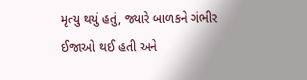મૃત્યુ થયું હતું, જ્યારે બાળકને ગંભીર ઈજાઓ થઈ હતી અને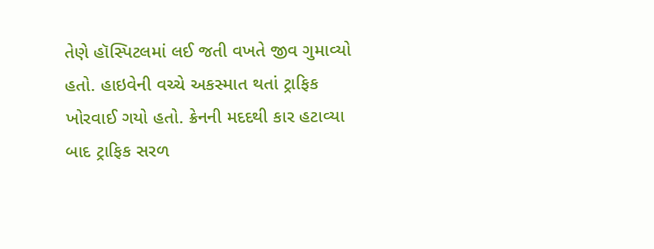તેણે હૉસ્પિટલમાં લઈ જતી વખતે જીવ ગુમાવ્યો હતો. હાઇવેની વચ્ચે અકસ્માત થતાં ટ્રાફિક ખોરવાઈ ગયો હતો. ક્રેનની મદદથી કાર હટાવ્યા બાદ ટ્રાફિક સરળ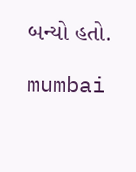બન્યો હતો.

mumbai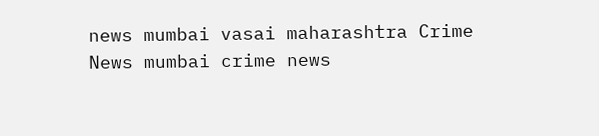news mumbai vasai maharashtra Crime News mumbai crime news